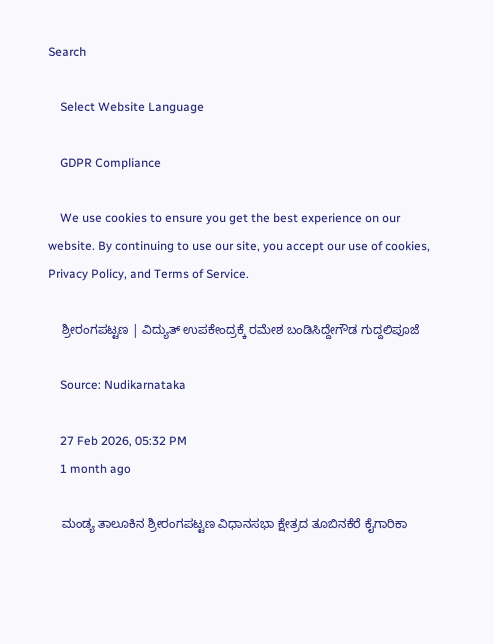Search

    Select Website Language

    GDPR Compliance

    We use cookies to ensure you get the best experience on our website. By continuing to use our site, you accept our use of cookies, Privacy Policy, and Terms of Service.

    ಶ್ರೀರಂಗಪಟ್ಟಣ | ವಿದ್ಯುತ್ ಉಪಕೇಂದ್ರಕ್ಕೆ ರಮೇಶ ಬಂಡಿಸಿದ್ದೇಗೌಡ ಗುದ್ದಲಿಪೂಜೆ

    Source: Nudikarnataka

    27 Feb 2026, 05:32 PM
    1 month ago

    ಮಂಡ್ಯ ತಾಲೂಕಿನ ಶ್ರೀರಂಗಪಟ್ಟಣ ವಿಧಾನಸಭಾ ಕ್ಷೇತ್ರದ ತೂಬಿನಕೆರೆ ಕೈಗಾರಿಕಾ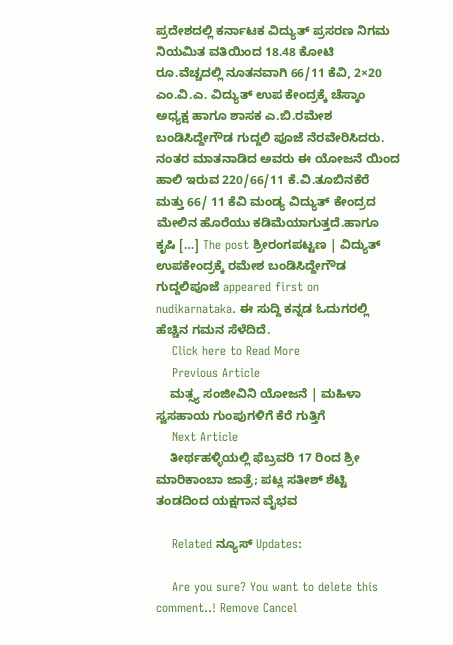ಪ್ರದೇಶದಲ್ಲಿ ಕರ್ನಾಟಕ ವಿದ್ಯುತ್ ಪ್ರಸರಣ ನಿಗಮ ನಿಯಮಿತ ವತಿಯಿಂದ 18.48 ಕೋಟಿ ರೂ.ವೆಚ್ಚದಲ್ಲಿ ನೂತನವಾಗಿ 66/11 ಕೆವಿ, 2×20 ಎಂ.ವಿ.ಎ. ವಿದ್ಯುತ್ ಉಪ ಕೇಂದ್ರಕ್ಕೆ ಚೆಸ್ಕಾಂ ಅಧ್ಯಕ್ಷ ಹಾಗೂ ಶಾಸಕ ಎ.ಬಿ.ರಮೇಶ ಬಂಡಿಸಿದ್ದೇಗೌಡ ಗುದ್ದಲಿ ಪೂಜೆ ನೆರವೇರಿಸಿದರು. ನಂತರ ಮಾತನಾಡಿದ ಅವರು ಈ ಯೋಜನೆ ಯಿಂದ ಹಾಲಿ ಇರುವ 220/66/11 ಕೆ.ವಿ.ತೂಬಿನಕೆರೆ ಮತ್ತು 66/ 11 ಕೆವಿ ಮಂಡ್ಯ ವಿದ್ಯುತ್ ಕೇಂದ್ರದ ಮೇಲಿನ ಹೊರೆಯು ಕಡಿಮೆಯಾಗುತ್ತದೆ.ಹಾಗೂ ಕೃಷಿ […] The post ಶ್ರೀರಂಗಪಟ್ಟಣ | ವಿದ್ಯುತ್ ಉಪಕೇಂದ್ರಕ್ಕೆ ರಮೇಶ ಬಂಡಿಸಿದ್ದೇಗೌಡ ಗುದ್ದಲಿಪೂಜೆ appeared first on nudikarnataka. ಈ ಸುದ್ದಿ ಕನ್ನಡ ಓದುಗರಲ್ಲಿ ಹೆಚ್ಚಿನ ಗಮನ ಸೆಳೆದಿದೆ.
    Click here to Read More
    Previous Article
    ಮತ್ಸ್ಯ ಸಂಜೀವಿನಿ ಯೋಜನೆ | ಮಹಿಳಾ ಸ್ವಸಹಾಯ ಗುಂಪುಗಳಿಗೆ ಕೆರೆ ಗುತ್ತಿಗೆ
    Next Article
    ತೀರ್ಥಹಳ್ಳಿಯಲ್ಲಿ ಫೆಬ್ರವರಿ 17 ರಿಂದ ಶ್ರೀ ಮಾರಿಕಾಂಬಾ ಜಾತ್ರೆ; ಪಟ್ಲ ಸತೀಶ್ ಶೆಟ್ಟಿ ತಂಡದಿಂದ ಯಕ್ಷಗಾನ ವೈಭವ

    Related ನ್ಯೂಸ್ Updates:

    Are you sure? You want to delete this comment..! Remove Cancel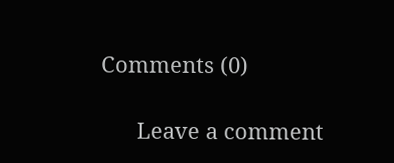Comments (0)

      Leave a comment